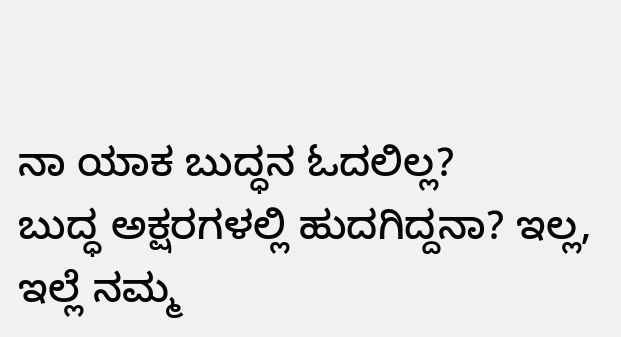ನಾ ಯಾಕ ಬುದ್ಧನ ಓದಲಿಲ್ಲ?
ಬುದ್ಧ ಅಕ್ಷರಗಳಲ್ಲಿ ಹುದಗಿದ್ದನಾ? ಇಲ್ಲ, ಇಲ್ಲೆ ನಮ್ಮ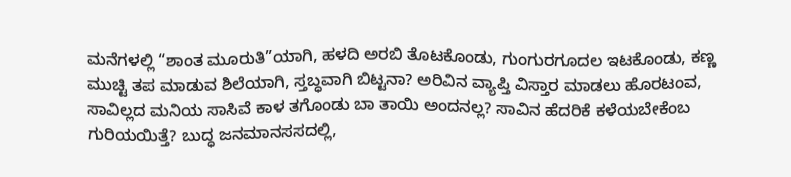ಮನೆಗಳಲ್ಲಿ “ಶಾಂತ ಮೂರುತಿ”ಯಾಗಿ, ಹಳದಿ ಅರಬಿ ತೊಟಕೊಂಡು, ಗುಂಗುರಗೂದಲ ಇಟಕೊಂಡು, ಕಣ್ಣ ಮುಚ್ಟಿ ತಪ ಮಾಡುವ ಶಿಲೆಯಾಗಿ, ಸ್ತಬ್ಧವಾಗಿ ಬಿಟ್ಟನಾ? ಅರಿವಿನ ವ್ಯಾಪ್ತಿ ವಿಸ್ತಾರ ಮಾಡಲು ಹೊರಟಂವ, ಸಾವಿಲ್ಲದ ಮನಿಯ ಸಾಸಿವೆ ಕಾಳ ತಗೊಂಡು ಬಾ ತಾಯಿ ಅಂದನಲ್ಲ? ಸಾವಿನ ಹೆದರಿಕೆ ಕಳೆಯಬೇಕೆಂಬ ಗುರಿಯಯಿತ್ತೆ? ಬುದ್ಧ ಜನಮಾನಸಸದಲ್ಲಿ,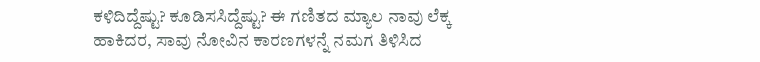ಕಳಿದಿದ್ದೆಷ್ಟು? ಕೂಡಿಸಸಿದ್ದೆಷ್ಟು? ಈ ಗಣಿತದ ಮ್ಯಾಲ ನಾವು ಲೆಕ್ಕ ಹಾಕಿದರ, ಸಾವು ನೋವಿನ ಕಾರಣಗಳನ್ನೆ ನಮಗ ತಿಳಿಸಿದ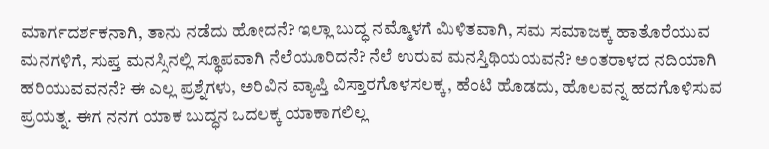ಮಾರ್ಗದರ್ಶಕನಾಗಿ, ತಾನು ನಡೆದು ಹೋದನೆ? ಇಲ್ಲಾ ಬುದ್ಧ ನಮ್ಮೊಳಗೆ ಮಿಳಿತವಾಗಿ, ಸಮ ಸಮಾಜಕ್ಕ ಹಾತೊರೆಯುವ ಮನಗಳಿಗೆ, ಸುಪ್ತ ಮನಸ್ಸಿನಲ್ಲಿ ಸ್ಥೂಪವಾಗಿ ನೆಲೆಯೂರಿದನೆ? ನೆಲೆ ಉರುವ ಮನಸ್ತಿಥಿಯಯವನೆ? ಅಂತರಾಳದ ನದಿಯಾಗಿ ಹರಿಯುವವನನೆ? ಈ ಎಲ್ಲ ಪ್ರಶ್ನೆಗಳು, ಅರಿವಿನ ವ್ಯಾಪ್ತಿ ವಿಸ್ತಾರಗೊಳಸಲಕ್ಕ, ಹೆಂಟಿ ಹೊಡದು, ಹೊಲವನ್ನ ಹದಗೊಳಿಸುವ ಪ್ರಯತ್ನ. ಈಗ ನನಗ ಯಾಕ ಬುದ್ಧನ ಒದಲಕ್ಕ ಯಾಕಾಗಲಿಲ್ಲ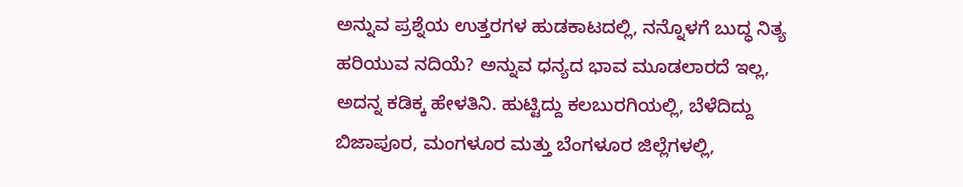ಅನ್ನುವ ಪ್ರಶ್ನೆಯ ಉತ್ತರಗಳ ಹುಡಕಾಟದಲ್ಲಿ, ನನ್ನೊಳಗೆ ಬುದ್ಧ ನಿತ್ಯ ಹರಿಯುವ ನದಿಯೆ? ಅನ್ನುವ ಧನ್ಯದ ಭಾವ ಮೂಡಲಾರದೆ ಇಲ್ಲ, ಅದನ್ನ ಕಡಿಕ್ಕ ಹೇಳತಿನಿ. ಹುಟ್ಟಿದ್ದು ಕಲಬುರಗಿಯಲ್ಲಿ, ಬೆಳೆದಿದ್ದು ಬಿಜಾಪೂರ, ಮಂಗಳೂರ ಮತ್ತು ಬೆಂಗಳೂರ ಜಿಲ್ಲೆಗಳಲ್ಲಿ,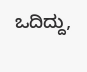ಒದಿದ್ದು,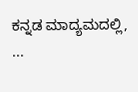ಕನ್ನಡ ಮಾದ್ಯಮದಲ್ಲಿ, ...